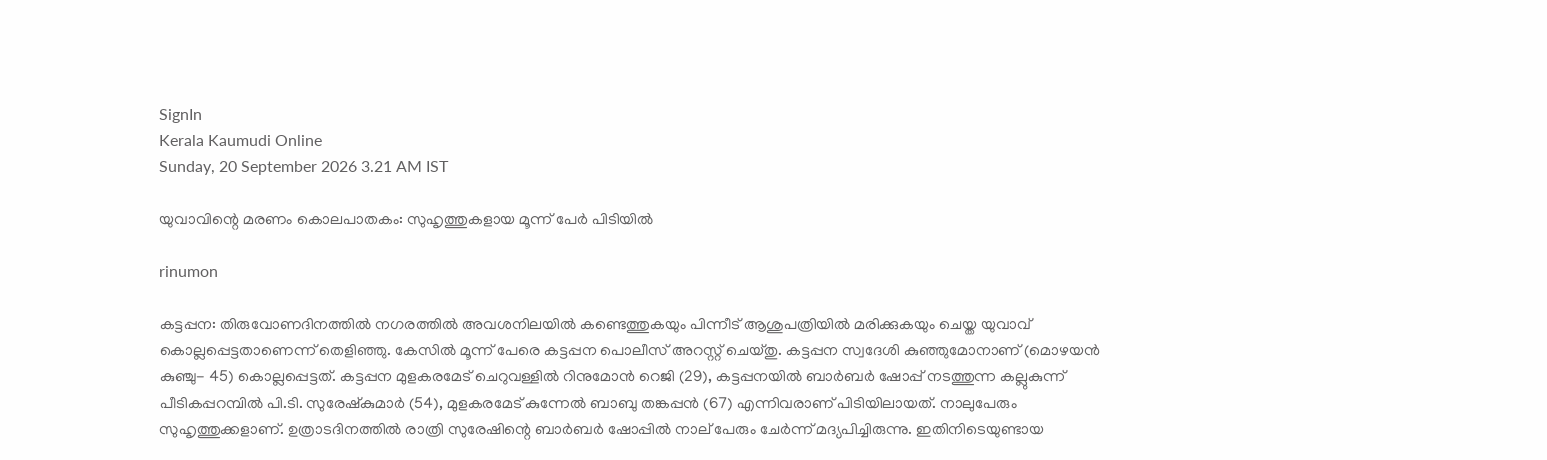SignIn
Kerala Kaumudi Online
Sunday, 20 September 2026 3.21 AM IST

യുവാവിന്റെ മരണം കൊലപാതകം: സുഹൃത്തുകളായ മൂന്ന് പേർ പിടിയിൽ

rinumon

കട്ടപ്പന: തിരുവോണദിനത്തിൽ നഗരത്തിൽ അവശനിലയിൽ കണ്ടെത്തുകയും പിന്നീട് ആശുപത്രിയിൽ മരിക്കുകയും ചെയ്ത യുവാവ് കൊല്ലപ്പെട്ടതാണെന്ന് തെളിഞ്ഞു. കേസിൽ മൂന്ന് പേരെ കട്ടപ്പന പൊലീസ് അറസ്റ്റ് ചെയ്തു. കട്ടപ്പന സ്വദേശി കുഞ്ഞുമോനാണ് (മൊഴയൻ കുഞ്ചു- 45) കൊല്ലപ്പെട്ടത്. കട്ടപ്പന മുളകരമേട് ചെറുവള്ളിൽ റിനുമോൻ റെജി (29), കട്ടപ്പനയിൽ ബാർബർ ഷോപ്പ് നടത്തുന്ന കല്ലുകുന്ന് പീടികപ്പറമ്പിൽ പി.ടി. സുരേഷ്‌കുമാർ (54), മുളകരമേട് കുന്നേൽ ബാബു തങ്കപ്പൻ (67) എന്നിവരാണ് പിടിയിലായത്. നാലുപേരും സുഹൃത്തുക്കളാണ്. ഉത്രാടദിനത്തിൽ രാത്രി സുരേഷിന്റെ ബാർബർ ഷോപ്പിൽ നാല് പേരും ചേർന്ന് മദ്യപിച്ചിരുന്നു. ഇതിനിടെയുണ്ടായ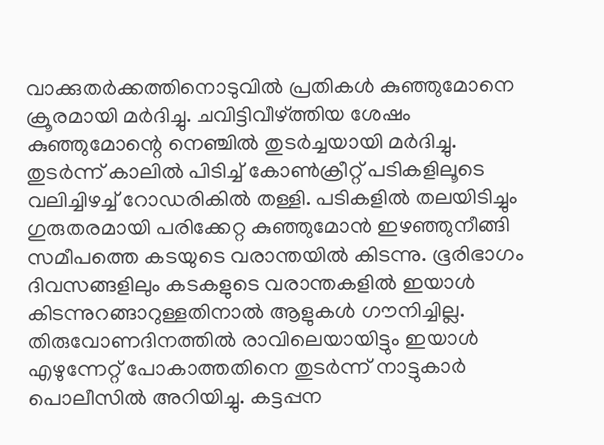വാക്കുതർക്കത്തിനൊടുവിൽ പ്രതികൾ കുഞ്ഞുമോനെ ക്രൂരമായി മർദിച്ചു. ചവിട്ടിവീഴ്ത്തിയ ശേഷം കുഞ്ഞുമോന്റെ നെഞ്ചിൽ തുടർച്ചയായി മർദിച്ചു. തുടർന്ന് കാലിൽ പിടിച്ച് കോൺക്രീറ്റ് പടികളിലൂടെ വലിച്ചിഴച്ച് റോഡരികിൽ തള്ളി. പടികളിൽ തലയിടിച്ചും ഗുരുതരമായി പരിക്കേറ്റ കുഞ്ഞുമോൻ ഇഴഞ്ഞുനീങ്ങി സമീപത്തെ കടയുടെ വരാന്തയിൽ കിടന്നു. ഭൂരിഭാഗം ദിവസങ്ങളിലും കടകളുടെ വരാന്തകളിൽ ഇയാൾ കിടന്നുറങ്ങാറുള്ളതിനാൽ ആളുകൾ ഗൗനിച്ചില്ല. തിരുവോണദിനത്തിൽ രാവിലെയായിട്ടും ഇയാൾ എഴുന്നേറ്റ് പോകാത്തതിനെ തുടർന്ന് നാട്ടുകാർ പൊലീസിൽ അറിയിച്ചു. കട്ടപ്പന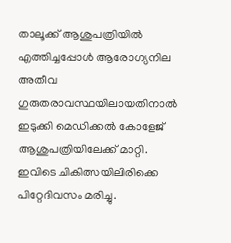താലൂക്ക് ആശുപത്രിയിൽ എത്തിച്ചപ്പോൾ ആരോഗ്യനില അതീവ ഗുരുതരാവസ്ഥയിലായതിനാൽ ഇടുക്കി മെഡിക്കൽ കോളേജ് ആശുപത്രിയിലേക്ക് മാറ്റി. ഇവിടെ ചികിത്സയിലിരിക്കെ പിറ്റേദിവസം മരിച്ചു.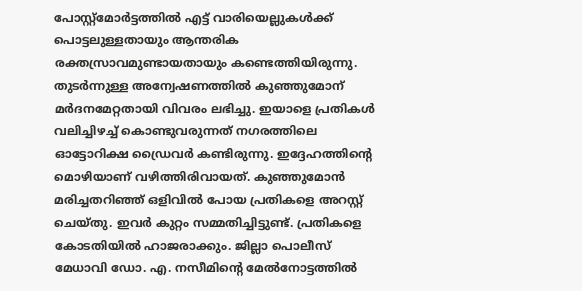പോസ്റ്റ്‌മോർട്ടത്തിൽ എട്ട് വാരിയെല്ലുകൾക്ക് പൊട്ടലുള്ളതായും ആന്തരിക രക്തസ്രാവമുണ്ടായതായും കണ്ടെത്തിയിരുന്നു. തുടർന്നുള്ള അന്വേഷണത്തിൽ കുഞ്ഞുമോന് മർദനമേറ്റതായി വിവരം ലഭിച്ചു. ഇയാളെ പ്രതികൾ വലിച്ചിഴച്ച് കൊണ്ടുവരുന്നത് നഗരത്തിലെ ഓട്ടോറിക്ഷ ഡ്രൈവർ കണ്ടിരുന്നു. ഇദ്ദേഹത്തിന്റെ മൊഴിയാണ് വഴിത്തിരിവായത്. കുഞ്ഞുമോൻ മരിച്ചതറിഞ്ഞ് ഒളിവിൽ പോയ പ്രതികളെ അറസ്റ്റ് ചെയ്തു. ഇവർ കുറ്റം സമ്മതിച്ചിട്ടുണ്ട്. പ്രതികളെ കോടതിയിൽ ഹാജരാക്കും. ജില്ലാ പൊലീസ് മേധാവി ഡോ. എ. നസീമിന്റെ മേൽനോട്ടത്തിൽ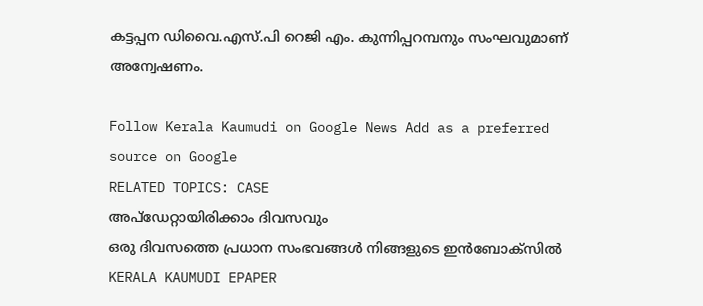കട്ടപ്പന ഡിവൈ.എസ്.പി റെജി എം. കുന്നിപ്പറമ്പനും സംഘവുമാണ് അന്വേഷണം.

Follow Kerala Kaumudi on Google News Add as a preferred source on Google
RELATED TOPICS: CASE
അപ്ഡേറ്റായിരിക്കാം ദിവസവും
ഒരു ദിവസത്തെ പ്രധാന സംഭവങ്ങൾ നിങ്ങളുടെ ഇൻബോക്സിൽ
KERALA KAUMUDI EPAPER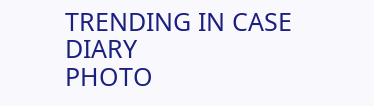TRENDING IN CASE DIARY
PHOTO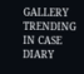GALLERY
TRENDING IN CASE DIARY